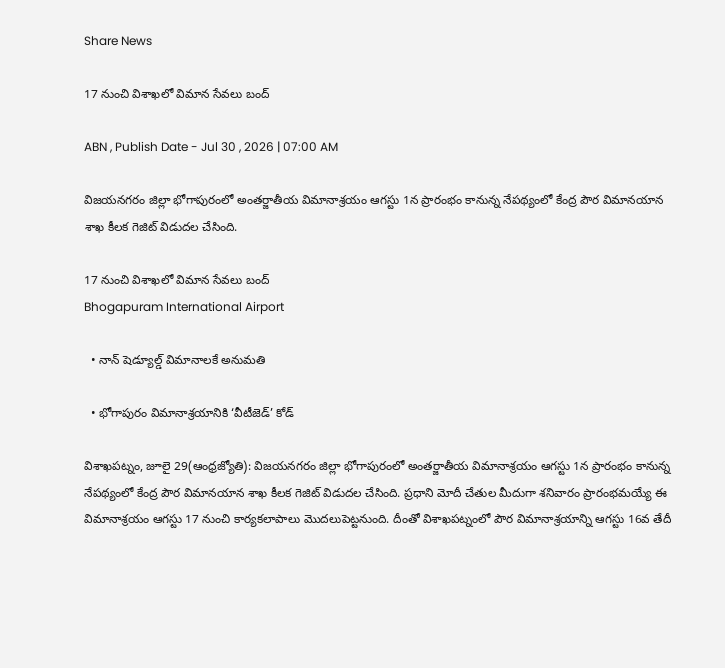Share News

17 నుంచి విశాఖలో విమాన సేవలు బంద్‌

ABN , Publish Date - Jul 30 , 2026 | 07:00 AM

విజయనగరం జిల్లా భోగాపురంలో అంతర్జాతీయ విమానాశ్రయం ఆగస్టు 1న ప్రారంభం కానున్న నేపథ్యంలో కేంద్ర పౌర విమానయాన శాఖ కీలక గెజిట్‌ విడుదల చేసింది.

17 నుంచి విశాఖలో విమాన సేవలు బంద్‌
Bhogapuram International Airport

  • నాన్‌ షెడ్యూల్డ్‌ విమానాలకే అనుమతి

  • భోగాపురం విమానాశ్రయానికి ‘వీటీజెడ్‌’ కోడ్‌

విశాఖపట్నం, జూలై 29(ఆంధ్రజ్యోతి): విజయనగరం జిల్లా భోగాపురంలో అంతర్జాతీయ విమానాశ్రయం ఆగస్టు 1న ప్రారంభం కానున్న నేపథ్యంలో కేంద్ర పౌర విమానయాన శాఖ కీలక గెజిట్‌ విడుదల చేసింది. ప్రధాని మోదీ చేతుల మీదుగా శనివారం ప్రారంభమయ్యే ఈ విమానాశ్రయం ఆగస్టు 17 నుంచి కార్యకలాపాలు మొదలుపెట్టనుంది. దీంతో విశాఖపట్నంలో పౌర విమానాశ్రయాన్ని ఆగస్టు 16వ తేదీ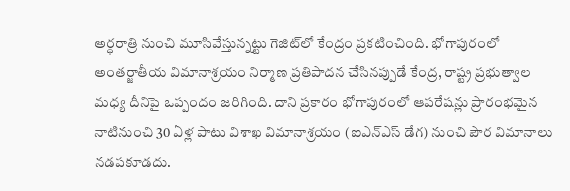అర్ధరాత్రి నుంచి మూసివేస్తున్నట్టు గెజిట్‌లో కేంద్రం ప్రకటించింది. భోగాపురంలో అంతర్జాతీయ విమానాశ్రయం నిర్మాణ ప్రతిపాదన చేసినప్పుడే కేంద్ర, రాష్ట్ర ప్రభుత్వాల మధ్య దీనిపై ఒప్పందం జరిగింది. దాని ప్రకారం భోగాపురంలో ఆపరేషన్లు ప్రారంభమైన నాటినుంచి 30 ఏళ్ల పాటు విశాఖ విమానాశ్రయం (ఐఎన్‌ఎస్‌ డేగ) నుంచి పౌర విమానాలు నడపకూడదు.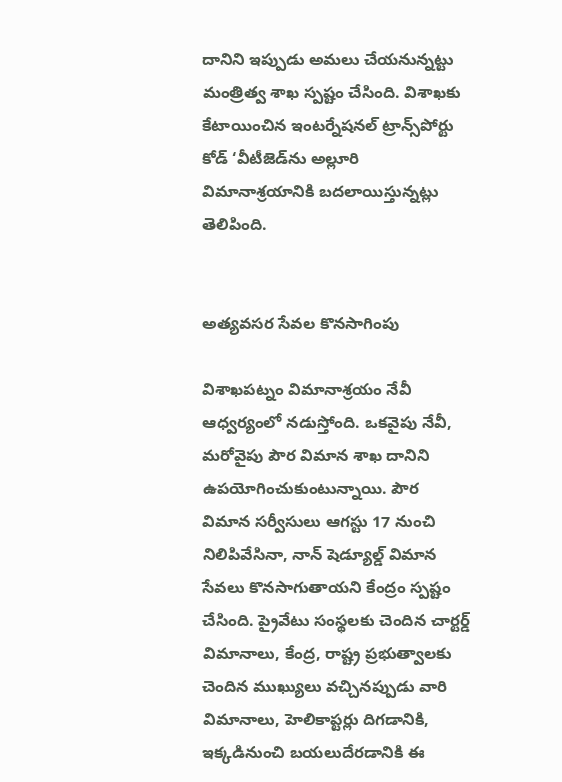దానిని ఇప్పుడు అమలు చేయనున్నట్టు మంత్రిత్వ శాఖ స్పష్టం చేసింది. విశాఖకు కేటాయించిన ఇంటర్నేషనల్‌ ట్రాన్స్‌పోర్టు కోడ్‌ ‘వీటీజెడ్‌ను అల్లూరి విమానాశ్రయానికి బదలాయిస్తున్నట్లు తెలిపింది.


అత్యవసర సేవల కొనసాగింపు

విశాఖపట్నం విమానాశ్రయం నేవీ ఆధ్వర్యంలో నడుస్తోంది. ఒకవైపు నేవీ, మరోవైపు పౌర విమాన శాఖ దానిని ఉపయోగించుకుంటున్నాయి. పౌర విమాన సర్వీసులు ఆగస్టు 17 నుంచి నిలిపివేసినా, నాన్‌ షెడ్యూల్డ్‌ విమాన సేవలు కొనసాగుతాయని కేంద్రం స్పష్టం చేసింది. ప్రైవేటు సంస్థలకు చెందిన చార్టర్డ్‌ విమానాలు, కేంద్ర, రాష్ట్ర ప్రభుత్వాలకు చెందిన ముఖ్యులు వచ్చినప్పుడు వారి విమానాలు, హెలికాప్టర్లు దిగడానికి, ఇక్కడినుంచి బయలుదేరడానికి ఈ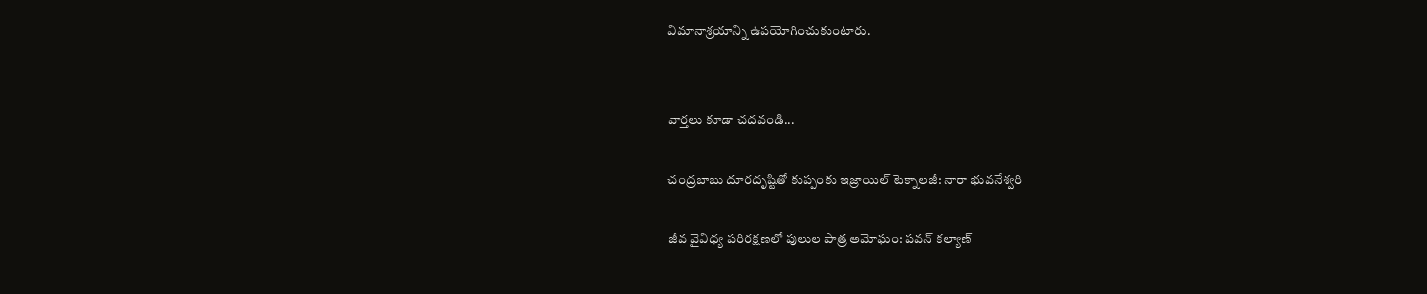విమానాశ్రయాన్ని ఉపయోగించుకుంటారు.


వార్తలు కూడా చదవండి...

చంద్రబాబు దూరదృష్టితో కుప్పంకు ఇజ్రాయిల్ టెక్నాలజీ: నారా భువనేశ్వరి

జీవ వైవిధ్య పరిరక్షణలో పులుల పాత్ర అమోఘం: పవన్ కల్యాణ్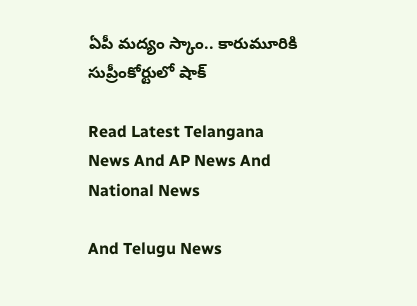ఏపీ మద్యం స్కాం.. కారుమూరికి సుప్రీంకోర్టులో షాక్

Read Latest Telangana News And AP News And National News

And Telugu News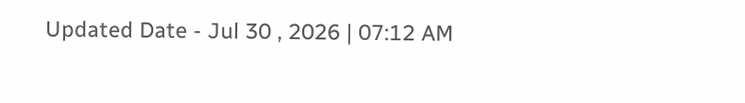Updated Date - Jul 30 , 2026 | 07:12 AM